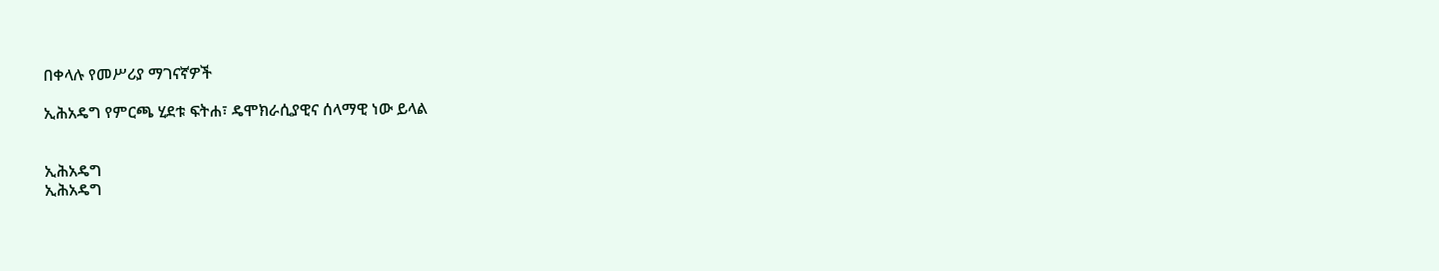በቀላሉ የመሥሪያ ማገናኛዎች

ኢሕአዴግ የምርጫ ሂደቱ ፍትሐ፣ ዴሞክራሲያዊና ሰላማዊ ነው ይላል


ኢሕአዴግ
ኢሕአዴግ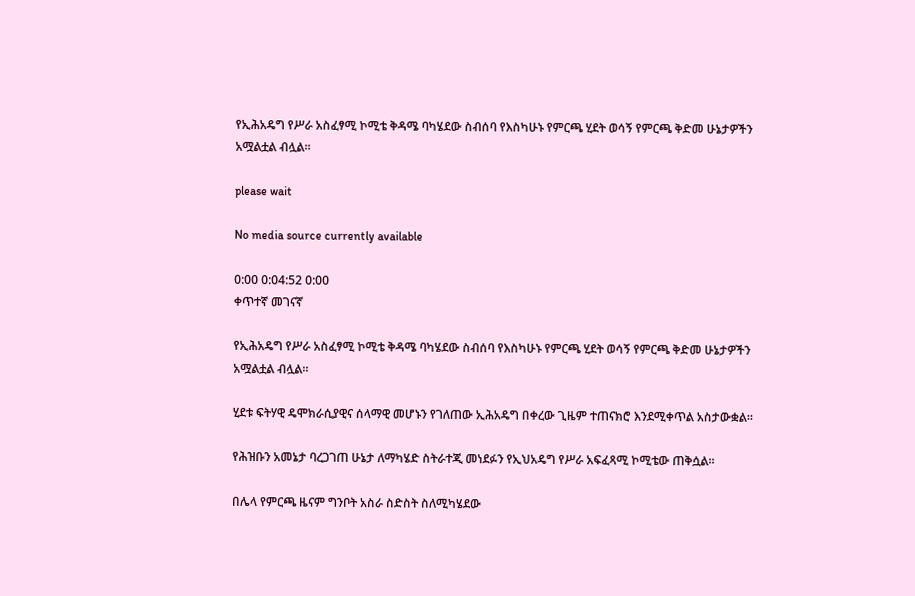የኢሕአዴግ የሥራ አስፈፃሚ ኮሚቴ ቅዳሜ ባካሄደው ስብሰባ የእስካሁኑ የምርጫ ሂደት ወሳኝ የምርጫ ቅድመ ሁኔታዎችን አሟልቷል ብሏል።

please wait

No media source currently available

0:00 0:04:52 0:00
ቀጥተኛ መገናኛ

የኢሕአዴግ የሥራ አስፈፃሚ ኮሚቴ ቅዳሜ ባካሄደው ስብሰባ የእስካሁኑ የምርጫ ሂደት ወሳኝ የምርጫ ቅድመ ሁኔታዎችን አሟልቷል ብሏል።

ሂደቱ ፍትሃዊ ዴሞክራሲያዊና ሰላማዊ መሆኑን የገለጠው ኢሕአዴግ በቀረው ጊዜም ተጠናክሮ እንደሚቀጥል አስታውቋል።

የሕዝቡን አመኔታ ባረጋገጠ ሁኔታ ለማካሄድ ስትራተጂ መነደፉን የኢህአዴግ የሥራ አፍፈጻሚ ኮሚቴው ጠቅሷል፡፡

በሌላ የምርጫ ዜናም ግንቦት አስራ ስድስት ስለሚካሄደው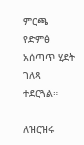ምርጫ የድምፅ አሰጣጥ ሂደት ገለጻ ተደርጓል።

ለዝርዝሩ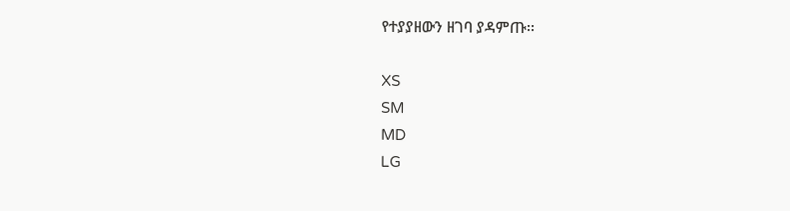የተያያዘውን ዘገባ ያዳምጡ፡፡

XS
SM
MD
LG